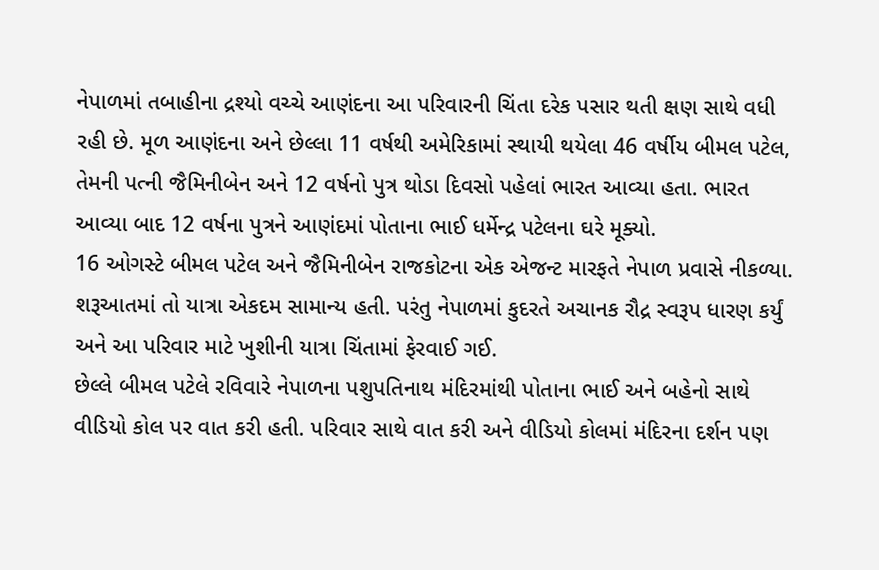નેપાળમાં તબાહીના દ્રશ્યો વચ્ચે આણંદના આ પરિવારની ચિંતા દરેક પસાર થતી ક્ષણ સાથે વધી રહી છે. મૂળ આણંદના અને છેલ્લા 11 વર્ષથી અમેરિકામાં સ્થાયી થયેલા 46 વર્ષીય બીમલ પટેલ, તેમની પત્ની જૈમિનીબેન અને 12 વર્ષનો પુત્ર થોડા દિવસો પહેલાં ભારત આવ્યા હતા. ભારત આવ્યા બાદ 12 વર્ષના પુત્રને આણંદમાં પોતાના ભાઈ ધર્મેન્દ્ર પટેલના ઘરે મૂક્યો.
16 ઓગસ્ટે બીમલ પટેલ અને જૈમિનીબેન રાજકોટના એક એજન્ટ મારફતે નેપાળ પ્રવાસે નીકળ્યા. શરૂઆતમાં તો યાત્રા એકદમ સામાન્ય હતી. પરંતુ નેપાળમાં કુદરતે અચાનક રૌદ્ર સ્વરૂપ ધારણ કર્યું અને આ પરિવાર માટે ખુશીની યાત્રા ચિંતામાં ફેરવાઈ ગઈ.
છેલ્લે બીમલ પટેલે રવિવારે નેપાળના પશુપતિનાથ મંદિરમાંથી પોતાના ભાઈ અને બહેનો સાથે વીડિયો કોલ પર વાત કરી હતી. પરિવાર સાથે વાત કરી અને વીડિયો કોલમાં મંદિરના દર્શન પણ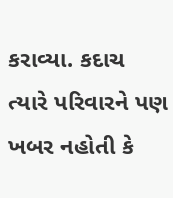કરાવ્યા. કદાચ ત્યારે પરિવારને પણ ખબર નહોતી કે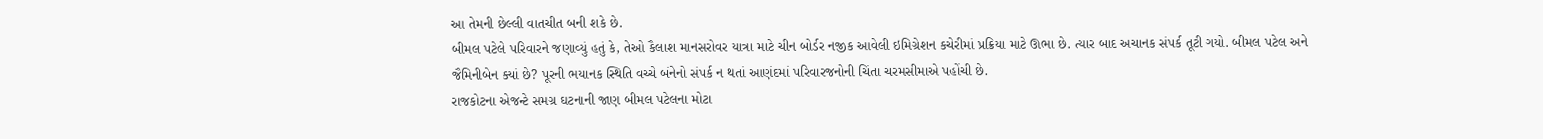આ તેમની છેલ્લી વાતચીત બની શકે છે.
બીમલ પટેલે પરિવારને જણાવ્યું હતું કે, તેઓ કૈલાશ માનસરોવર યાત્રા માટે ચીન બોર્ડર નજીક આવેલી ઇમિગ્રેશન કચેરીમાં પ્રક્રિયા માટે ઊભા છે. ત્યાર બાદ અચાનક સંપર્ક તૂટી ગયો. બીમલ પટેલ અને જૈમિનીબેન ક્યાં છે? પૂરની ભયાનક સ્થિતિ વચ્ચે બંનેનો સંપર્ક ન થતાં આણંદમાં પરિવારજનોની ચિંતા ચરમસીમાએ પહોંચી છે.
રાજકોટના એજન્ટે સમગ્ર ઘટનાની જાણ બીમલ પટેલના મોટા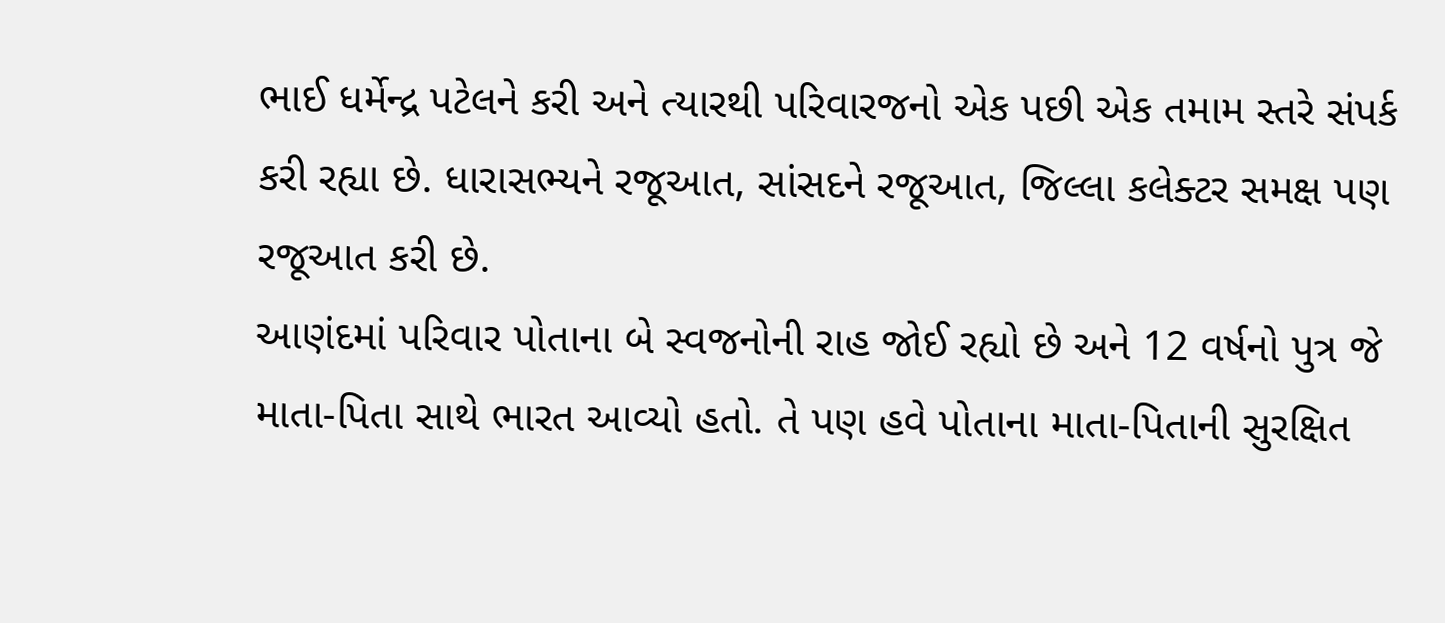ભાઈ ધર્મેન્દ્ર પટેલને કરી અને ત્યારથી પરિવારજનો એક પછી એક તમામ સ્તરે સંપર્ક કરી રહ્યા છે. ધારાસભ્યને રજૂઆત, સાંસદને રજૂઆત, જિલ્લા કલેક્ટર સમક્ષ પણ રજૂઆત કરી છે.
આણંદમાં પરિવાર પોતાના બે સ્વજનોની રાહ જોઈ રહ્યો છે અને 12 વર્ષનો પુત્ર જે માતા-પિતા સાથે ભારત આવ્યો હતો. તે પણ હવે પોતાના માતા-પિતાની સુરક્ષિત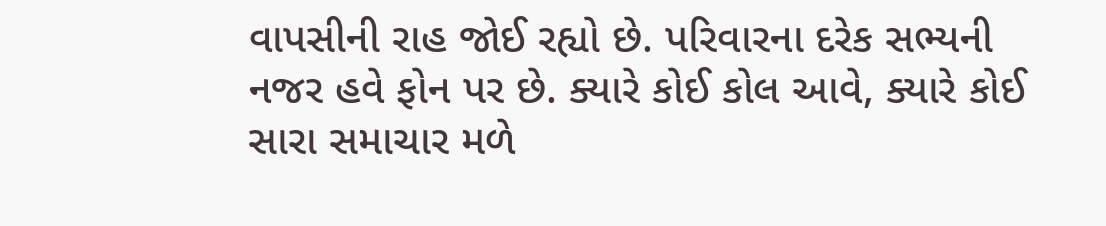વાપસીની રાહ જોઈ રહ્યો છે. પરિવારના દરેક સભ્યની નજર હવે ફોન પર છે. ક્યારે કોઈ કોલ આવે, ક્યારે કોઈ સારા સમાચાર મળે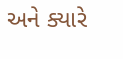અને ક્યારે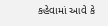કહેવામાં આવે કે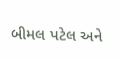બીમલ પટેલ અને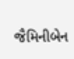જૈમિનીબેન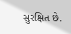સુરક્ષિત છે.